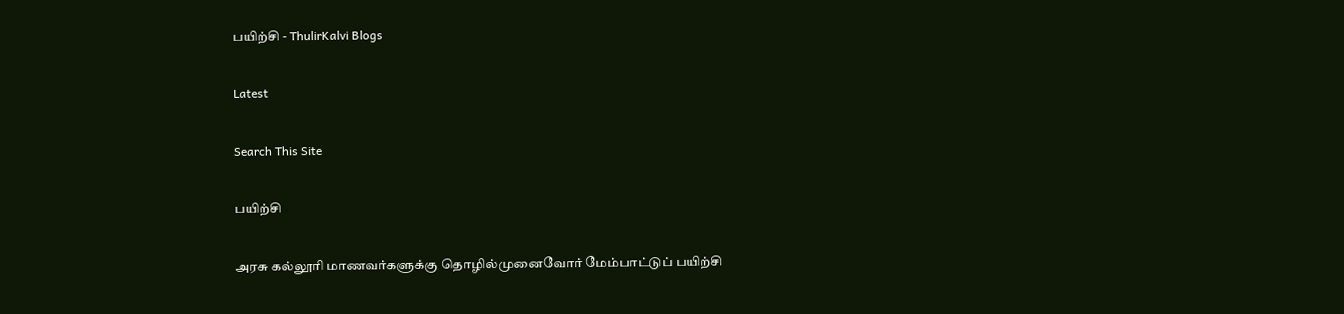பயிற்சி - ThulirKalvi Blogs

Latest

Search This Site

பயிற்சி

அரசு கல்லூரி மாணவர்களுக்கு தொழில்முனைவோர் மேம்பாட்டுப் பயிற்சி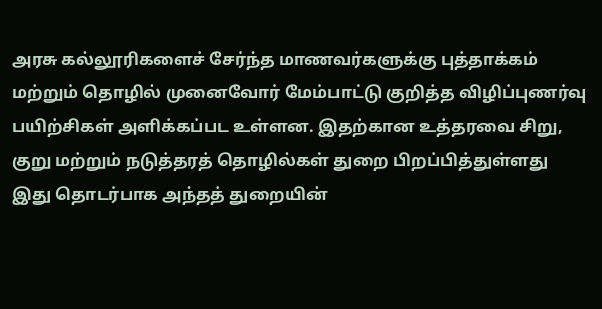அரசு கல்லூரிகளைச் சேர்ந்த மாணவர்களுக்கு புத்தாக்கம் மற்றும் தொழில் முனைவோர் மேம்பாட்டு குறித்த விழிப்புணர்வு பயிற்சிகள் அளிக்கப்பட உள்ளன. இதற்கான உத்தரவை சிறு, குறு மற்றும் நடுத்தரத் தொழில்கள் துறை பிறப்பித்துள்ளது
இது தொடர்பாக அந்தத் துறையின்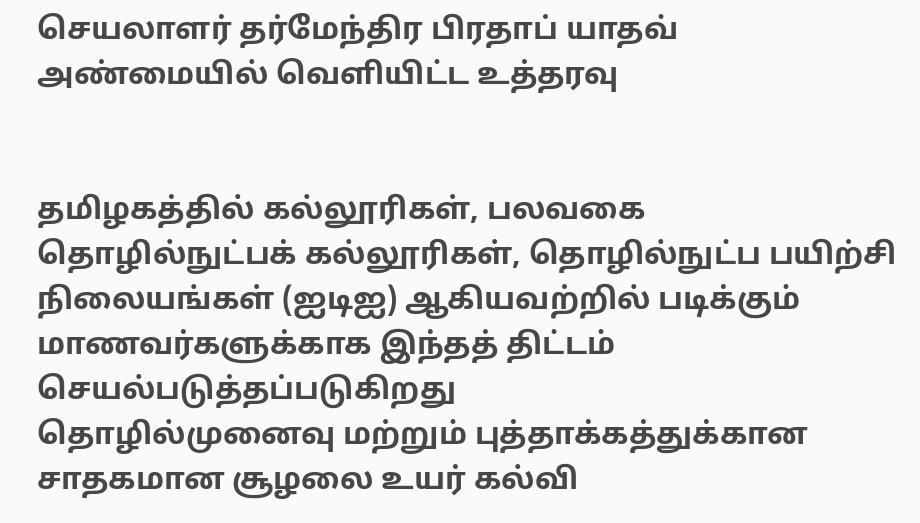செயலாளர் தர்மேந்திர பிரதாப் யாதவ் அண்மையில் வெளியிட்ட உத்தரவு


தமிழகத்தில் கல்லூரிகள், பலவகை தொழில்நுட்பக் கல்லூரிகள், தொழில்நுட்ப பயிற்சி நிலையங்கள் (ஐடிஐ) ஆகியவற்றில் படிக்கும் மாணவர்களுக்காக இந்தத் திட்டம் செயல்படுத்தப்படுகிறது
தொழில்முனைவு மற்றும் புத்தாக்கத்துக்கான சாதகமான சூழலை உயர் கல்வி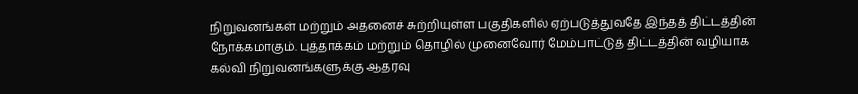நிறுவனங்கள் மற்றும் அதனைச் சுற்றியுள்ள பகுதிகளில் ஏற்படுத்துவதே இந்தத் திட்டத்தின் நோக்கமாகும். புத்தாக்கம் மற்றும் தொழில் முனைவோர் மேம்பாட்டுத் திட்டத்தின் வழியாக கல்வி நிறுவனங்களுக்கு ஆதரவு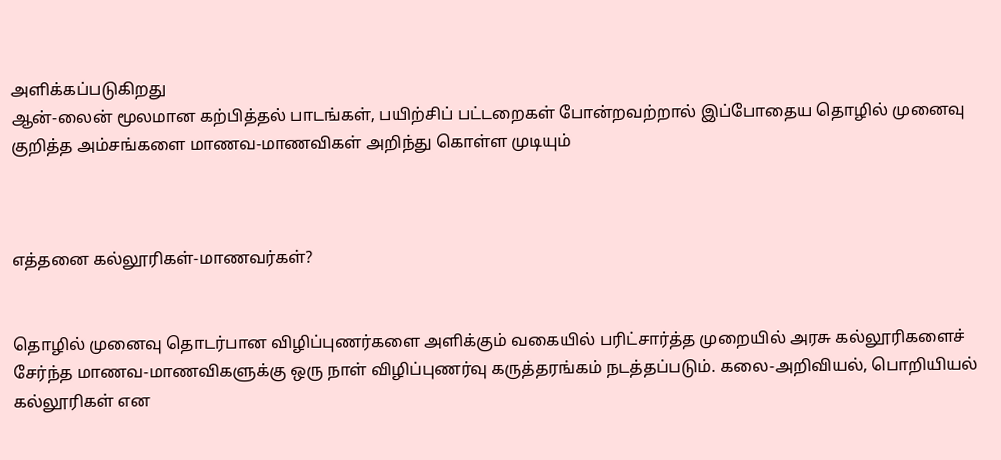அளிக்கப்படுகிறது
ஆன்-லைன் மூலமான கற்பித்தல் பாடங்கள், பயிற்சிப் பட்டறைகள் போன்றவற்றால் இப்போதைய தொழில் முனைவு குறித்த அம்சங்களை மாணவ-மாணவிகள் அறிந்து கொள்ள முடியும்



எத்தனை கல்லூரிகள்-மாணவர்கள்?


தொழில் முனைவு தொடர்பான விழிப்புணர்களை அளிக்கும் வகையில் பரிட்சார்த்த முறையில் அரசு கல்லூரிகளைச் சேர்ந்த மாணவ-மாணவிகளுக்கு ஒரு நாள் விழிப்புணர்வு கருத்தரங்கம் நடத்தப்படும். கலை-அறிவியல், பொறியியல் கல்லூரிகள் என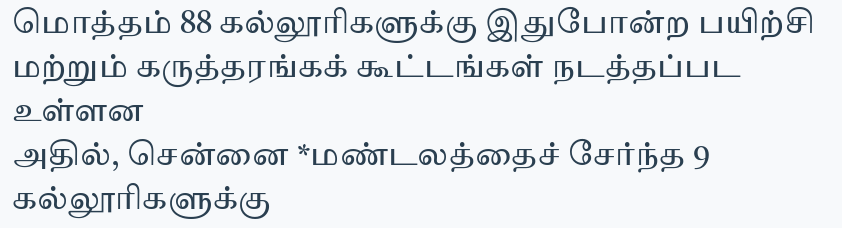மொத்தம் 88 கல்லூரிகளுக்கு இதுபோன்ற பயிற்சி மற்றும் கருத்தரங்கக் கூட்டங்கள் நடத்தப்பட உள்ளன
அதில், சென்னை *மண்டலத்தைச் சேர்ந்த 9 கல்லூரிகளுக்கு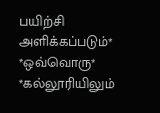பயிற்சி அளிக்கப்படும்*
*ஒவ்வொரு*
*கல்லூரியிலும்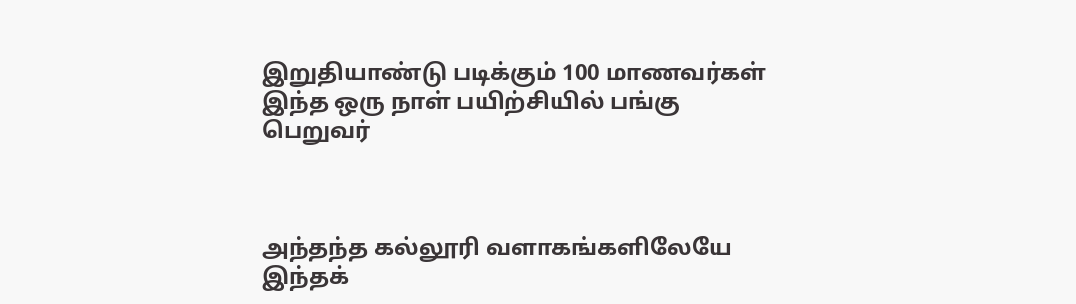இறுதியாண்டு படிக்கும் 100 மாணவர்கள் இந்த ஒரு நாள் பயிற்சியில் பங்கு பெறுவர்



அந்தந்த கல்லூரி வளாகங்களிலேயே இந்தக்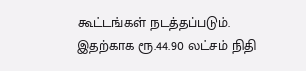கூட்டங்கள் நடத்தப்படும். இதற்காக ரூ.44.90 லட்சம் நிதி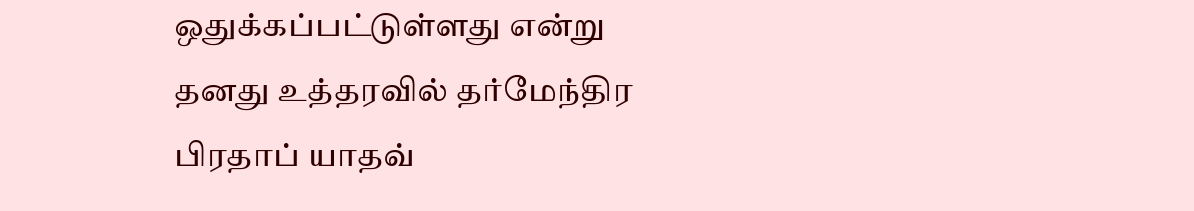ஒதுக்கப்பட்டுள்ளது என்று தனது உத்தரவில் தர்மேந்திர பிரதாப் யாதவ்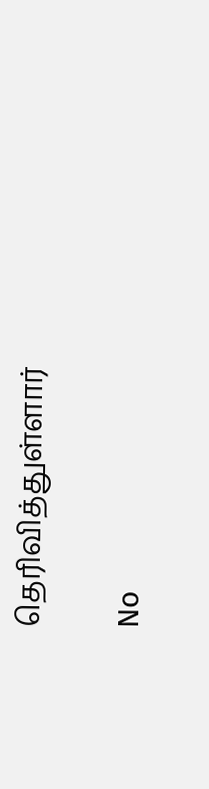தெரிவித்துள்ளார்

No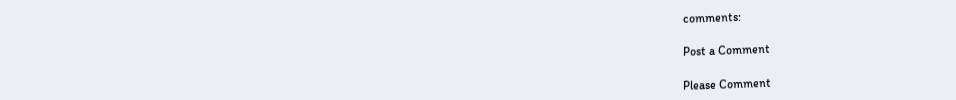comments:

Post a Comment

Please Comment